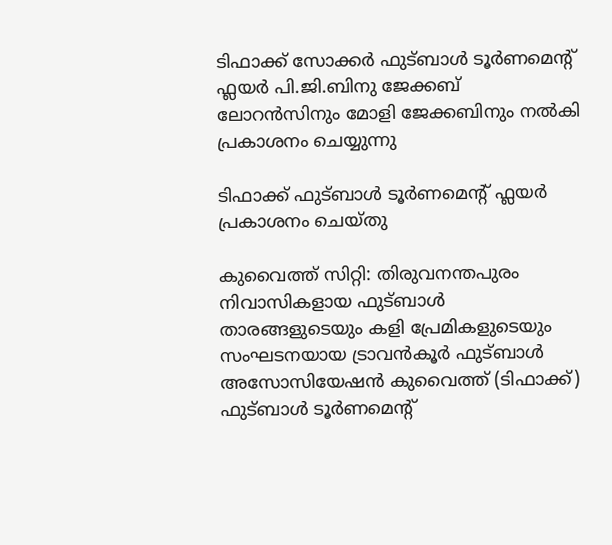ടിഫാക്ക് സോക്കർ ഫുട്ബാൾ ടൂർണമെന്റ് ഫ്ലയർ പി.ജി.ബിനു ജേക്കബ് ലോറൻസിനും മോളി ജേക്കബിനും നൽകി പ്രകാശനം ചെയ്യുന്നു

ടിഫാക്ക് ഫുട്ബാൾ ടൂർണമെന്റ് ഫ്ലയർ പ്രകാശനം ചെയ്തു

കുവൈത്ത് സിറ്റി: തിരുവനന്തപുരം നിവാസികളായ ഫുട്ബാൾ താരങ്ങളുടെയും കളി പ്രേമികളുടെയും സംഘടനയായ ട്രാവൻകൂർ ഫുട്ബാൾ അസോസിയേഷൻ കുവൈത്ത് (ടിഫാക്ക്) ഫുട്ബാൾ ടൂർണമെന്റ്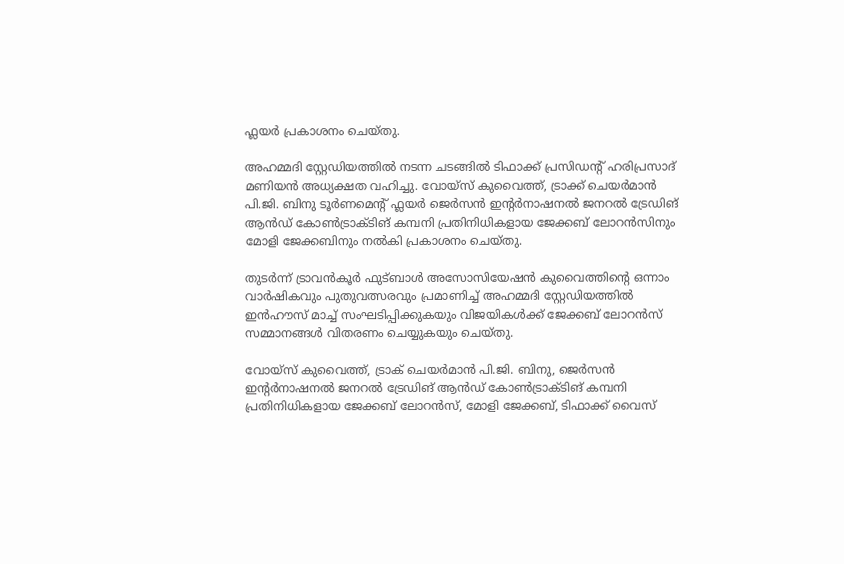ഫ്ലയർ പ്രകാശനം ചെയ്തു.

അഹമ്മദി സ്റ്റേഡിയത്തിൽ നടന്ന ചടങ്ങിൽ ടിഫാക്ക് പ്രസിഡന്റ് ഹരിപ്രസാദ് മണിയൻ അധ്യക്ഷത വഹിച്ചു. വോയ്സ് കുവൈത്ത്, ട്രാക്ക് ചെയർമാൻ പി.ജി. ബിനു ടൂർണമെന്റ് ഫ്ലയർ ജെർസൻ ഇന്റർനാഷനൽ ജനറൽ ട്രേഡിങ് ആൻഡ് കോൺട്രാക്ടിങ് കമ്പനി പ്രതിനിധികളായ ജേക്കബ് ലോറൻസിനും മോളി ജേക്കബിനും നൽകി പ്രകാശനം ചെയ്തു.

തുടർന്ന് ട്രാവൻകൂർ ഫുട്ബാൾ അസോസിയേഷൻ കുവൈത്തിന്റെ ഒന്നാം വാർഷികവും പുതുവത്സരവും പ്രമാണിച്ച് അഹമ്മദി സ്റ്റേഡിയത്തിൽ ഇൻഹൗസ് മാച്ച് സംഘടിപ്പിക്കുകയും വിജയികൾക്ക് ജേക്കബ് ലോറൻസ് സമ്മാനങ്ങൾ വിതരണം ചെയ്യുകയും ചെയ്തു.

വോയ്സ് കുവൈത്ത്, ട്രാക് ചെയർമാൻ പി.ജി. ബിനു, ജെർസൻ ഇന്റർനാഷനൽ ജനറൽ ട്രേഡിങ് ആൻഡ് കോൺട്രാക്ടിങ് കമ്പനി പ്രതിനിധികളായ ജേക്കബ് ലോറൻസ്, മോളി ജേക്കബ്, ടിഫാക്ക് വൈസ്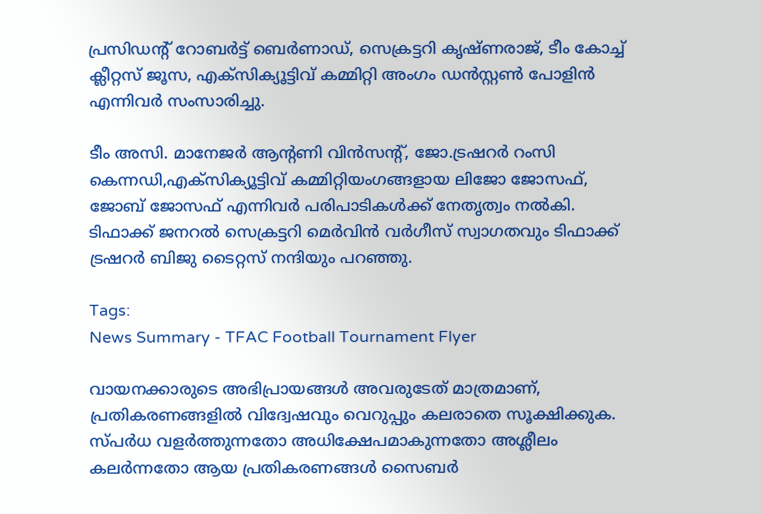പ്രസിഡന്റ് റോബർട്ട് ബെർണാഡ്, സെക്രട്ടറി കൃഷ്ണരാജ്, ടീം കോച്ച് ക്ലീറ്റസ് ജൂസ, എക്സിക്യൂട്ടിവ് കമ്മിറ്റി അംഗം ഡൻസ്റ്റൺ പോളിൻ എന്നിവർ സംസാരിച്ചു.

ടീം അസി. മാനേജർ ആന്റണി വിൻസന്റ്, ജോ.ട്രഷറർ റംസി കെന്നഡി,എക്സിക്യൂട്ടിവ് കമ്മിറ്റിയംഗങ്ങളായ ലിജോ ജോസഫ്, ജോബ് ജോസഫ് എന്നിവർ പരിപാടികൾക്ക് നേതൃത്വം നൽകി. ടിഫാക്ക് ജനറൽ സെക്രട്ടറി മെർവിൻ വർഗീസ് സ്വാഗതവും ടിഫാക്ക് ട്രഷറർ ബിജു ടൈറ്റസ് നന്ദിയും പറഞ്ഞു.

Tags:
News Summary - TFAC Football Tournament Flyer

വായനക്കാരുടെ അഭിപ്രായങ്ങള്‍ അവരുടേത് മാത്രമാണ്, പ്രതികരണങ്ങളിൽ വിദ്വേഷവും വെറുപ്പും കലരാതെ സൂക്ഷിക്കുക. സ്പർധ വളർത്തുന്നതോ അധിക്ഷേപമാകുന്നതോ അശ്ലീലം കലർന്നതോ ആയ പ്രതികരണങ്ങൾ സൈബർ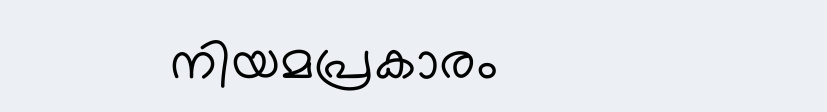നിയമപ്രകാരം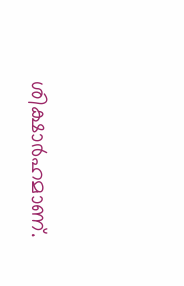ശിക്ഷാർഹമാണ്.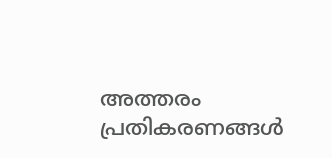അത്തരം പ്രതികരണങ്ങൾ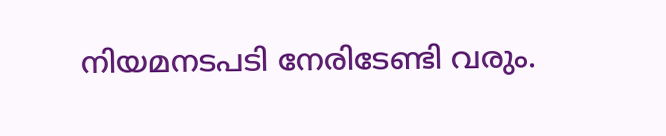നിയമനടപടി നേരിടേണ്ടി വരും.